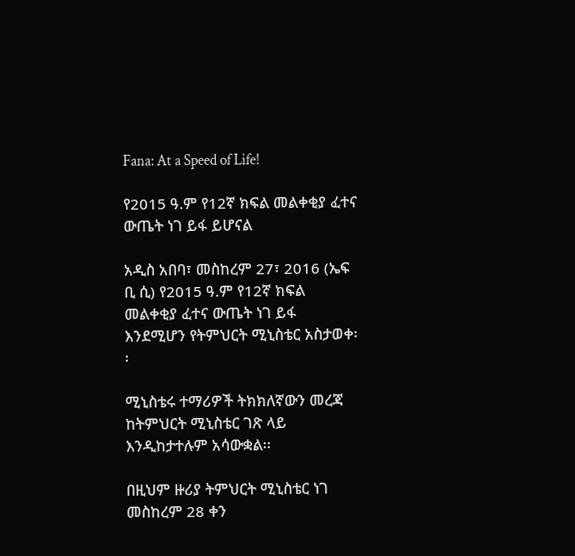Fana: At a Speed of Life!

የ2015 ዓ.ም የ12ኛ ክፍል መልቀቂያ ፈተና ውጤት ነገ ይፋ ይሆናል

አዲስ አበባ፣ መስከረም 27፣ 2016 (ኤፍ ቢ ሲ) የ2015 ዓ.ም የ12ኛ ክፍል መልቀቂያ ፈተና ውጤት ነገ ይፋ እንደሚሆን የትምህርት ሚኒስቴር አስታወቀ፡፡

ሚኒስቴሩ ተማሪዎች ትክክለኛውን መረጃ ከትምህርት ሚኒስቴር ገጽ ላይ እንዲከታተሉም አሳውቋል፡፡

በዚህም ዙሪያ ትምህርት ሚኒስቴር ነገ መስከረም 28 ቀን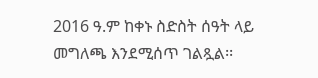2016 ዓ.ም ከቀኑ ስድስት ሰዓት ላይ መግለጫ እንደሚሰጥ ገልጿል፡፡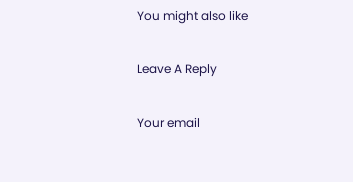You might also like

Leave A Reply

Your email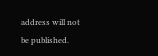address will not be published.